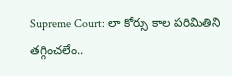Supreme Court: లా కోర్సు కాల పరిమితిని తగ్గించలేం..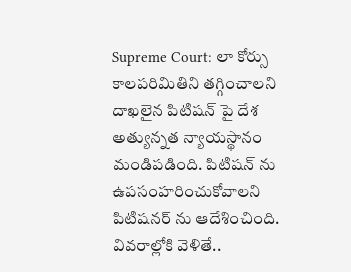Supreme Court: లా కోర్సు కాలపరిమితిని తగ్గించాలని దాఖలైన పిటిషన్ పై దేశ అత్యున్నత న్యాయస్థానం మండిపడింది. పిటిషన్ ను ఉపసంహరించుకోవాలని పిటిషనర్ ను ఆదేశించింది. వివరాల్లోకి వెళితే..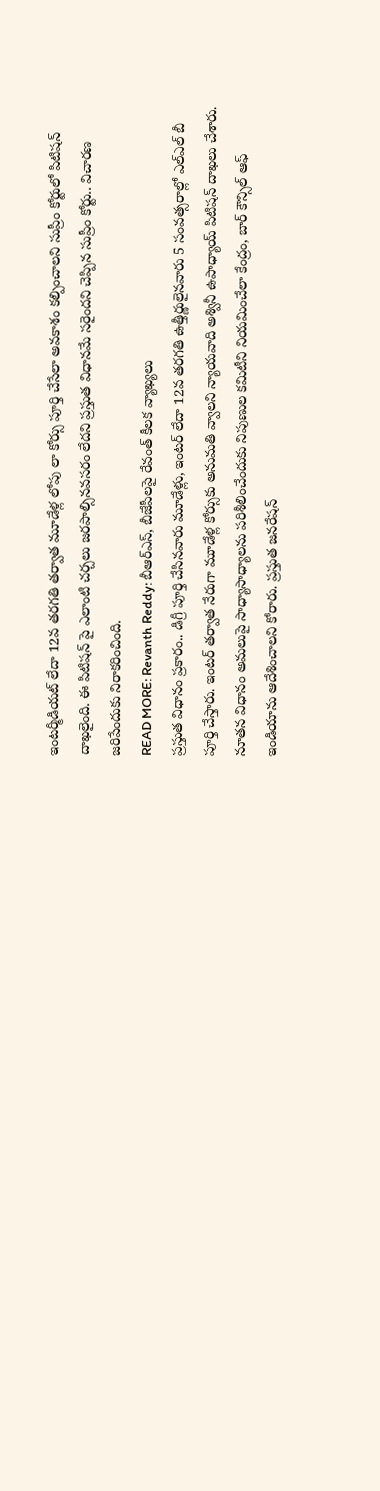ఇంటర్మీడియట్ లేదా 12వ తరగతి తర్వాత మూడేళ్ల లోపు లా కోర్సు పూర్తి చేసేలా అవకాశం కల్పించాలని సుప్రీం కోర్టులో పిటిషన్ దాఖలైంది. ఈ పిటిషన్ పై ఎలాంటి చర్చలు జరపాల్సినవసరం లేదని ప్రస్తుత విధానమే సరైందని చెప్పిన సుప్రీం కోర్టు.. విచారణ జరిపేందుకు నిరాకరించింది.
READ MORE: Revanth Reddy: బీఆర్ఎస్, బీజేపీలపై రేవంత్ కీలక వ్యాఖ్యలు
ప్రస్తుత విధానం ప్రకారం.. డిగ్రీ పూర్తి చేసినవారు మూడేళ్లు, ఇంటర్ లేదా 12వ తరగతి ఉత్తీర్ణులైనవారు 5 సంవత్సరాల్లో ఎల్ఎల్ బీ పూర్తి చేస్తారు. ఇంటర్ తర్వాత నేరుగా మూడేళ్ల కోర్సుకు అనుమతి వ్వాలని న్యాయవాది అశ్వినీ ఉపాధ్యాయ్ పిటిషన్ దాఖలు చేశారు. నూతన విధానం అమలుపై సాధ్యాసాధ్యాలను పరిశీలించేందుకు నిపుణుల కమిటీని నియమించేలా కేంద్రం, బార్ కౌన్సిల్ ఆఫ్ ఇండియాను ఆదేశించాలని కోరారు. ప్రస్తుత జనరేషన్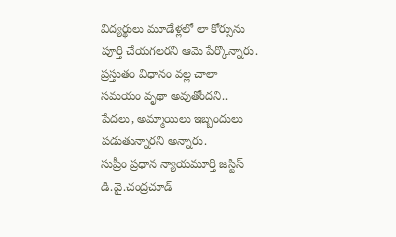విద్యర్థులు మూడేళ్లలో లా కోర్సును పూర్తి చేయగలరని ఆమె పేర్కొన్నారు. ప్రస్తుతం విధానం వల్ల చాలా సమయం వృథా అవుతోందని.. పేదలు, అమ్మాయిలు ఇబ్బందులు పడుతున్నారని అన్నారు.
సుప్రీం ప్రధాన న్యాయమూర్తి జస్టిస్ డి.వై.చంద్రచూడ్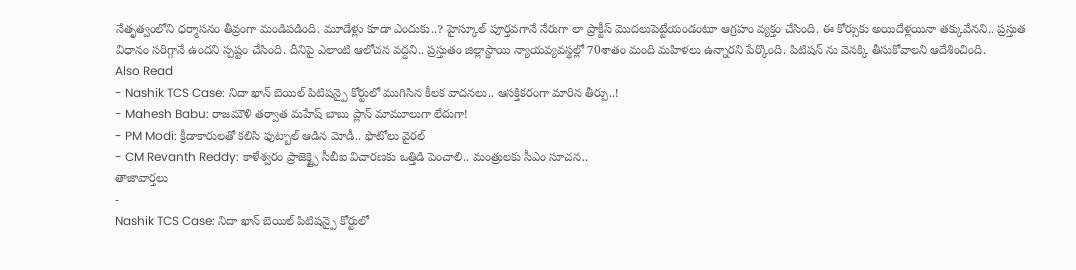నేతృత్వంలోని ధర్మాసనం తీవ్రంగా మండిపడింది. మూడేళ్లు కూడా ఎందుకు..? హైస్కూల్ పూర్తవగానే నేరుగా లా ప్రాక్టీస్ మొదలుపెట్టేయండంటూ ఆగ్రహం వ్యక్తం చేసింది. ఈ కోర్సుకు అయిదేళ్లయినా తక్కువేనని.. ప్రస్తుత విధానం సరిగ్గానే ఉందని స్పష్టం చేసింది. దీనిపై ఎలాంటి ఆలోచన వద్దని.. ప్రస్తుతం జిల్లాస్థాయి న్యాయవ్యవస్థల్లో 70శాతం మంది మహిళలు ఉన్నారని పేర్కొంది. పిటిషన్ ను వెనక్కి తీసుకోవాలని ఆదేశించింది.
Also Read
- Nashik TCS Case: నిదా ఖాన్ బెయిల్ పిటిషన్పై కోర్టులో ముగిసిన కీలక వాదనలు.. ఆసక్తికరంగా మారిన తీర్పు..!
- Mahesh Babu: రాజమౌళి తర్వాత మహేష్ బాబు ప్లాన్ మామూలుగా లేదుగా!
- PM Modi: క్రీడాకారులతో కలిసి ఫుట్బాల్ ఆడిన మోడీ.. ఫొటోలు వైరల్
- CM Revanth Reddy: కాళేశ్వరం ప్రాజెక్ట్పై సీబీఐ విచారణకు ఒత్తిడి పెంచాలి.. మంత్రులకు సీఎం సూచన..
తాజావార్తలు
-
Nashik TCS Case: నిదా ఖాన్ బెయిల్ పిటిషన్పై కోర్టులో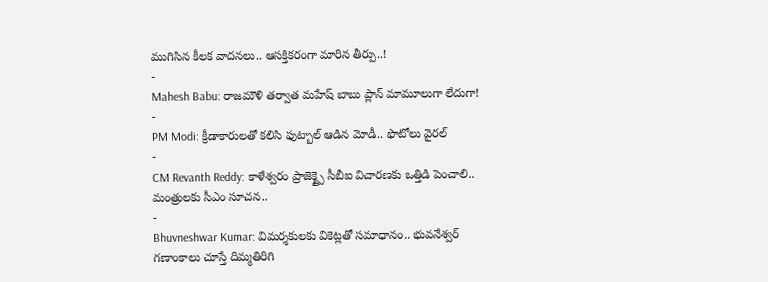ముగిసిన కీలక వాదనలు.. ఆసక్తికరంగా మారిన తీర్పు..!
-
Mahesh Babu: రాజమౌళి తర్వాత మహేష్ బాబు ప్లాన్ మామూలుగా లేదుగా!
-
PM Modi: క్రీడాకారులతో కలిసి ఫుట్బాల్ ఆడిన మోడీ.. ఫొటోలు వైరల్
-
CM Revanth Reddy: కాళేశ్వరం ప్రాజెక్ట్పై సీబీఐ విచారణకు ఒత్తిడి పెంచాలి.. మంత్రులకు సీఎం సూచన..
-
Bhuvneshwar Kumar: విమర్శకులకు వికెట్లతో సమాధానం.. భువనేశ్వర్ గణాంకాలు చూస్తే దిమ్మతిరిగి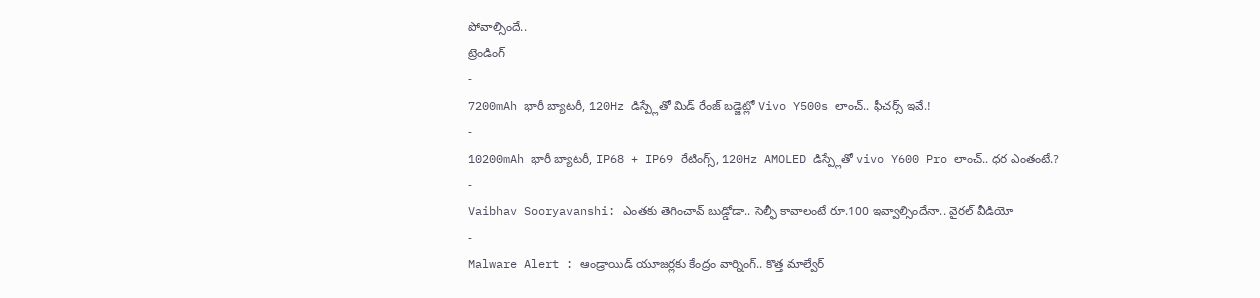పోవాల్సిందే..
ట్రెండింగ్
-
7200mAh భారీ బ్యాటరీ, 120Hz డిస్ప్లేతో మిడ్ రేంజ్ బడ్జెట్లో Vivo Y500s లాంచ్.. ఫీచర్స్ ఇవే.!
-
10200mAh భారీ బ్యాటరీ, IP68 + IP69 రేటింగ్స్, 120Hz AMOLED డిస్ప్లేతో vivo Y600 Pro లాంచ్.. ధర ఎంతంటే.?
-
Vaibhav Sooryavanshi: ఎంతకు తెగించావ్ బుడ్డోడా.. సెల్ఫీ కావాలంటే రూ.100 ఇవ్వాల్సిందేనా.. వైరల్ వీడియో
-
Malware Alert : ఆండ్రాయిడ్ యూజర్లకు కేంద్రం వార్నింగ్.. కొత్త మాల్వేర్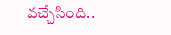వచ్చేసింది..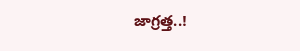జాగ్రత్త..!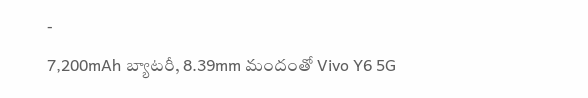-
7,200mAh బ్యాటరీ, 8.39mm మందంతో Vivo Y6 5G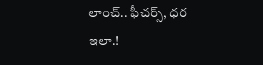లాంచ్.. ఫీచర్స్, ధర ఇలా.!